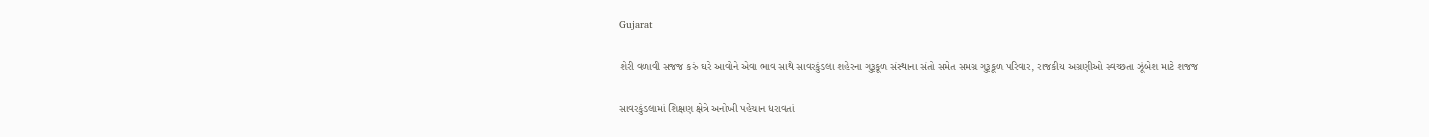Gujarat

શેરી વળાવી સજજ કરું ઘરે આવોને એવા ભાવ સાથે સાવરકુંડલા શહેરના ગુરૂકૂળ સંસ્થાના સંતો સમેત સમગ્ર ગુરૂકૂળ પરિવાર, રાજકીય અગ્રણીઓ સ્વચ્છતા ઝૂંબેશ માટે શજજ

સાવરકુંડલામાં શિક્ષણ ક્ષેત્રે અનોખી પહેચાન ધરાવતાં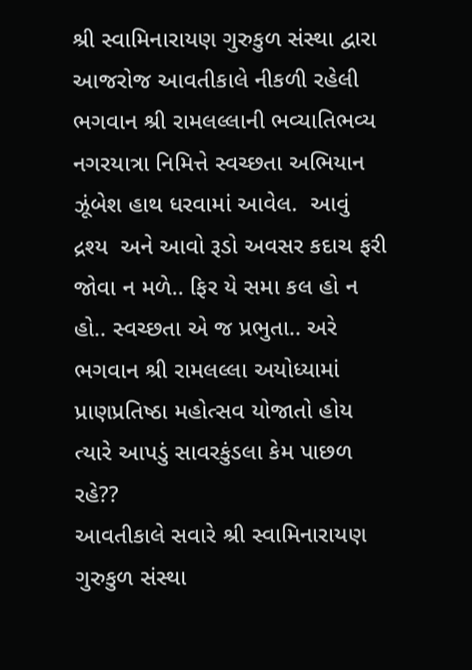શ્રી સ્વામિનારાયણ ગુરુકુળ સંસ્થા દ્વારા આજરોજ આવતીકાલે નીકળી રહેલી ભગવાન શ્રી રામલલ્લાની ભવ્યાતિભવ્ય નગરયાત્રા નિમિત્તે સ્વચ્છતા અભિયાન ઝૂંબેશ હાથ ધરવામાં આવેલ.  આવું દ્રશ્ય  અને આવો રૂડો અવસર કદાચ ફરી જોવા ન મળે.. ફિર યે સમા કલ હો ન હો.. સ્વચ્છતા એ જ પ્રભુતા.. અરે ભગવાન શ્રી રામલલ્લા અયોધ્યામાં પ્રાણપ્રતિષ્ઠા મહોત્સવ યોજાતો હોય ત્યારે આપડું સાવરકુંડલા કેમ પાછળ રહે??
આવતીકાલે સવારે શ્રી સ્વામિનારાયણ ગુરુકુળ સંસ્થા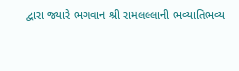દ્વારા જ્યારે ભગવાન શ્રી રામલલ્લાની ભવ્યાતિભવ્ય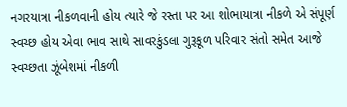નગરયાત્રા નીકળવાની હોય ત્યારે જે રસ્તા પર આ શોભાયાત્રા નીકળે એ સંપૂર્ણ સ્વચ્છ હોય એવા ભાવ સાથે સાવરકુંડલા ગુરૂકૂળ પરિવાર સંતો સમેત આજે સ્વચ્છતા ઝૂંબેશમાં નીકળી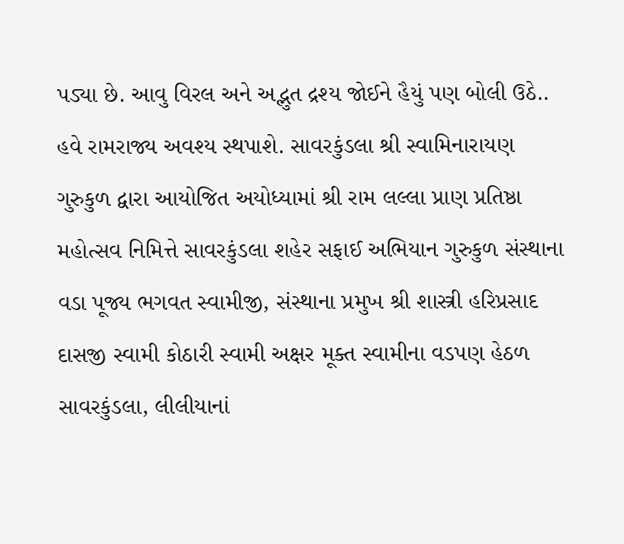પડ્યા છે. આવુ વિરલ અને અદ્ભુત દ્રશ્ય જોઈને હૈયું પણ બોલી ઉઠે.. હવે રામરાજ્ય અવશ્ય સ્થપાશે. સાવરકુંડલા શ્રી સ્વામિનારાયણ ગુરુકુળ દ્વારા આયોજિત અયોધ્યામાં શ્રી રામ લલ્લા પ્રાણ પ્રતિષ્ઠા મહોત્સવ નિમિત્તે સાવરકુંડલા શહેર સફાઈ અભિયાન ગુરુકુળ સંસ્થાના વડા પૂજ્ય ભગવત સ્વામીજી, સંસ્થાના પ્રમુખ શ્રી શાસ્ત્રી હરિપ્રસાદ દાસજી સ્વામી કોઠારી સ્વામી અક્ષર મૂક્ત સ્વામીના વડપણ હેઠળ સાવરકુંડલા, લીલીયાનાં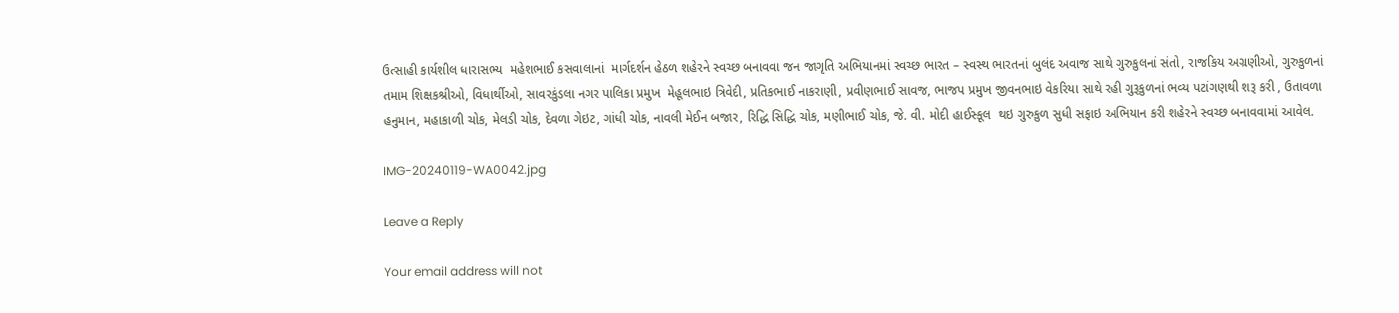ઉત્સાહી કાર્યશીલ ધારાસભ્ય  મહેશભાઈ કસવાલાનાં  માર્ગદર્શન હેઠળ શહેરને સ્વચ્છ બનાવવા જન જાગૃતિ અભિયાનમાં સ્વચ્છ ભારત – સ્વસ્થ ભારતનાં બુલંદ અવાજ સાથે ગુરુકુલનાં સંતો, રાજકિય અગ્રણીઓ, ગુરુકુળનાં તમામ શિક્ષકશ્રીઓ, વિધાર્થીઓ, સાવરકુંડલા નગર પાલિકા પ્રમુખ  મેહૂલભાઇ ત્રિવેદી, પ્રતિકભાઈ નાકરાણી, પ્રવીણભાઈ સાવજ, ભાજપ પ્રમુખ જીવનભાઇ વેકરિયા સાથે રહી ગુરૂકુળનાં ભવ્ય પટાંગણથી શરૂ કરી , ઉતાવળા હનુમાન, મહાકાળી ચોક, મેલડી ચોક, દેવળા ગેઇટ, ગાંધી ચોક, નાવલી મેઈન બજાર, રિદ્ધિ સિદ્ધિ ચોક, મણીભાઈ ચોક, જે. વી. મોદી હાઈસ્કૂલ  થઇ ગુરુકુળ સુધી સફાઇ અભિયાન કરી શહેરને સ્વચ્છ બનાવવામાં આવેલ.

IMG-20240119-WA0042.jpg

Leave a Reply

Your email address will not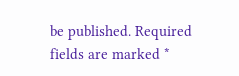be published. Required fields are marked *